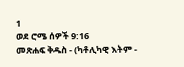1
ወደ ሮሜ ሰዎች 9:16
መጽሐፍ ቅዱስ - (ካቶሊካዊ እትም -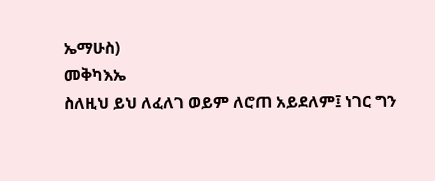ኤማሁስ)
መቅካእኤ
ስለዚህ ይህ ለፈለገ ወይም ለሮጠ አይደለም፤ ነገር ግን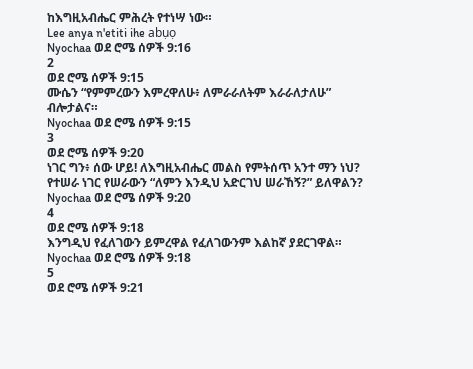ከእግዚአብሔር ምሕረት የተነሣ ነው።
Lee anya n'etiti ihe abụọ
Nyochaa ወደ ሮሜ ሰዎች 9:16
2
ወደ ሮሜ ሰዎች 9:15
ሙሴን “የምምረውን እምረዋለሁ፥ ለምራራለትም እራራለታለሁ” ብሎታልና።
Nyochaa ወደ ሮሜ ሰዎች 9:15
3
ወደ ሮሜ ሰዎች 9:20
ነገር ግን፥ ሰው ሆይ! ለእግዚአብሔር መልስ የምትሰጥ አንተ ማን ነህ? የተሠራ ነገር የሠራውን “ለምን እንዲህ አድርገህ ሠራኸኝ?” ይለዋልን?
Nyochaa ወደ ሮሜ ሰዎች 9:20
4
ወደ ሮሜ ሰዎች 9:18
እንግዲህ የፈለገውን ይምረዋል የፈለገውንም እልከኛ ያደርገዋል።
Nyochaa ወደ ሮሜ ሰዎች 9:18
5
ወደ ሮሜ ሰዎች 9:21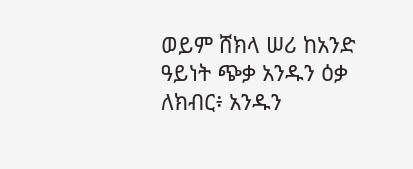ወይም ሸክላ ሠሪ ከአንድ ዓይነት ጭቃ አንዱን ዕቃ ለክብር፥ አንዱን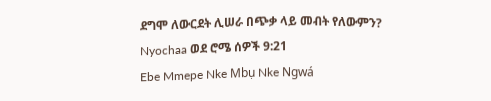ደግሞ ለውርደት ሊሠራ በጭቃ ላይ መብት የለውምን?
Nyochaa ወደ ሮሜ ሰዎች 9:21
Ebe Mmepe Nke Mbụ Nke Ngwá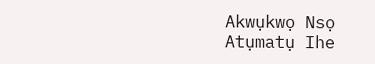Akwụkwọ Nsọ
Atụmatụ Ihe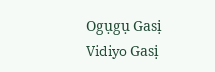Ogụgụ Gasị
Vidiyo Gasị